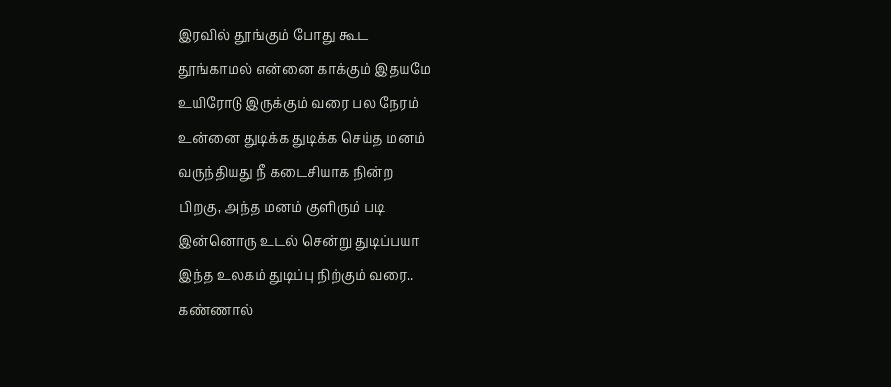இரவில் தூங்கும் போது கூட
தூங்காமல் என்னை காக்கும் இதயமே
உயிரோடு இருக்கும் வரை பல நேரம்
உன்னை துடிக்க துடிக்க செய்த மனம்
வருந்தியது நீ கடைசியாக நின்ற
பிறகு, அந்த மனம் குளிரும் படி
இன்னொரு உடல் சென்று துடிப்பயா
இந்த உலகம் துடிப்பு நிற்கும் வரை..
கண்ணால்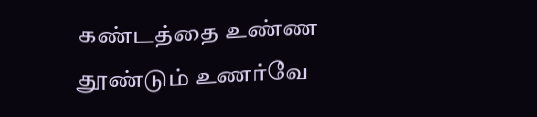கண்டத்தை உண்ண
தூண்டும் உணர்வே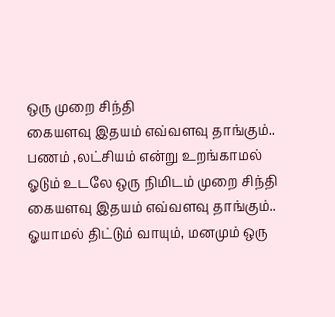ஒரு முறை சிந்தி
கையளவு இதயம் எவ்வளவு தாங்கும்..
பணம் ,லட்சியம் என்று உறங்காமல்
ஓடும் உடலே ஒரு நிமிடம் முறை சிந்தி
கையளவு இதயம் எவ்வளவு தாங்கும்..
ஓயாமல் திட்டும் வாயும், மனமும் ஒரு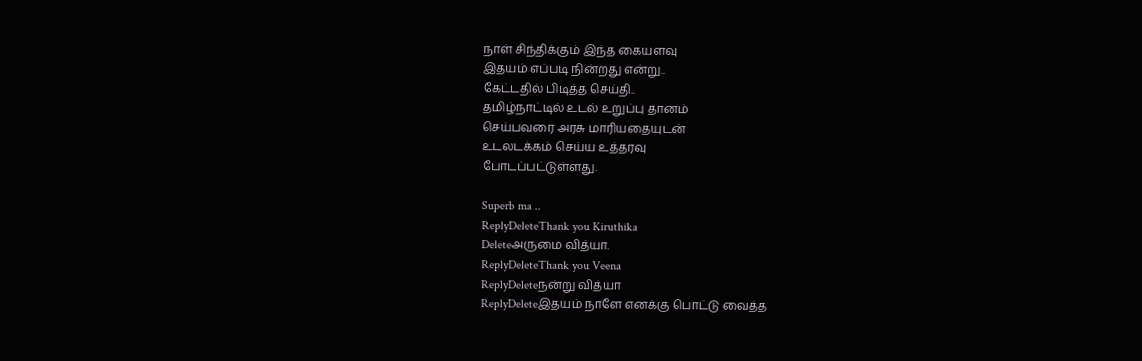நாள் சிந்திக்கும் இந்த கையளவு
இதயம் எப்படி நின்றது என்று..
கேட்டதில் பிடித்த செய்தி..
தமிழ்நாட்டில் உடல் உறுப்பு தானம்
செய்பவரை அரசு மாரியதையுடன்
உடலடக்கம் செய்ய உத்தரவு
போடப்பட்டுள்ளது.

Superb ma ..
ReplyDeleteThank you Kiruthika
Deleteஅருமை வித்யா.
ReplyDeleteThank you Veena
ReplyDeleteநன்று வித்யா
ReplyDeleteஇதயம் நாளே எனக்கு பொட்டு வைத்த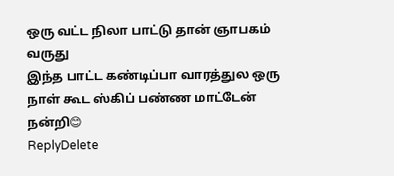ஒரு வட்ட நிலா பாட்டு தான் ஞாபகம் வருது
இந்த பாட்ட கண்டிப்பா வாரத்துல ஒரு நாள் கூட ஸ்கிப் பண்ண மாட்டேன்
நன்றி😊
ReplyDelete